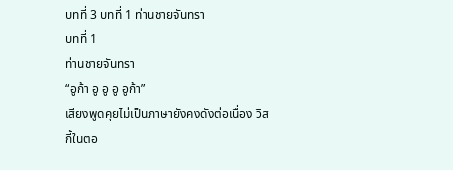บทที่ 3 บทที่ 1 ท่านชายจันทรา
บทที่ 1
ท่านชายจันทรา
“อูก้า อู อู อู อูก้า”
เสียงพูดคุยไม่เป็นภาษายังคงดังต่อเนื่อง วิสกี้ในตอ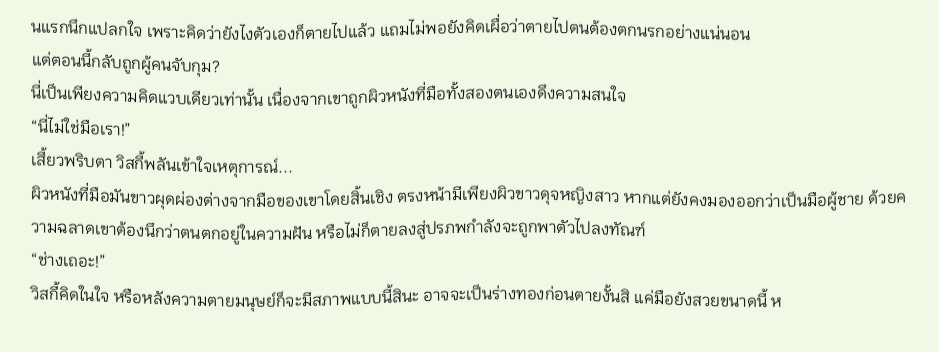นแรกนึกแปลกใจ เพราะคิดว่ายังไงตัวเองก็ตายไปแล้ว แถมไม่พอยังคิดเผื่อว่าตายไปตนต้องตกนรกอย่างแน่นอน
แต่ตอนนี้กลับถูกผู้คนจับกุม?
นี่เป็นเพียงความคิดแวบเดียวเท่านั้น เนื่องจากเขาถูกผิวหนังที่มือทั้งสองตนเองดึงความสนใจ
“นี่ไม่ใช่มือเรา!”
เสี้ยวพริบตา วิสกี้พลันเข้าใจเหตุการณ์...
ผิวหนังที่มือมันขาวผุดผ่องต่างจากมือของเขาโดยสิ้นเชิง ตรงหน้ามีเพียงผิวขาวดุจหญิงสาว หากแต่ยังคงมองออกว่าเป็นมือผู้ชาย ด้วยความฉลาดเขาต้องนึกว่าตนตกอยู่ในความฝัน หรือไม่ก็ตายลงสู่ปรภพกำลังจะถูกพาตัวไปลงทัณฑ์
“ช่างเถอะ!”
วิสกี้คิดในใจ หรือหลังความตายมนุษย์ก็จะมีสภาพแบบนี้สินะ อาจจะเป็นร่างทองก่อนตายงั้นสิ แค่มือยังสวยขนาดนี้ ห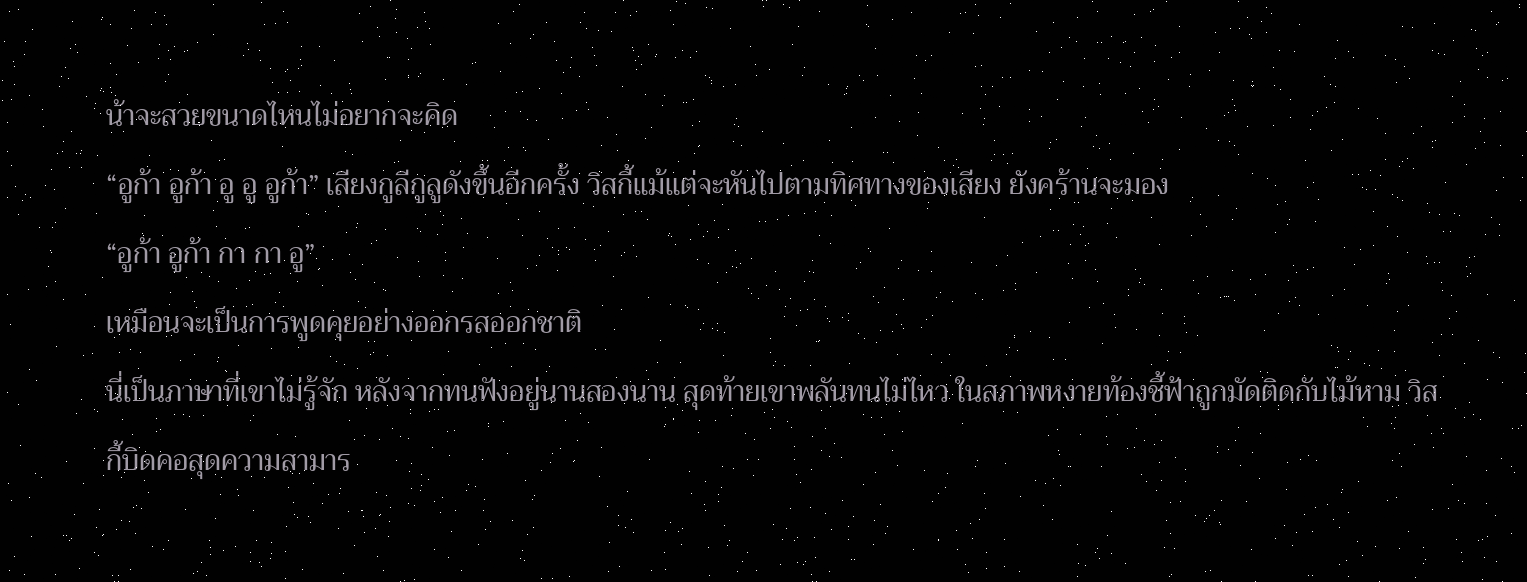น้าจะสวยขนาดไหนไม่อยากจะคิด
“อูก้า อูก้า อู อู อูก้า” เสียงกูลีกูลูดังขึ้นอีกครั้ง วิสกี้แม้แต่จะหันไปตามทิศทางของเสียง ยังคร้านจะมอง
“อูก้า อูก้า กา กา อู”
เหมือนจะเป็นการพูดคุยอย่างออกรสออกชาติ
นี่เป็นภาษาที่เขาไม่รู้จัก หลังจากทนฟังอยู่นานสองนาน สุดท้ายเขาพลันทนไม่ไหว ในสภาพหงายท้องชี้ฟ้าถูกมัดติดกับไม้หาม วิสกี้บิดคอสุดความสามาร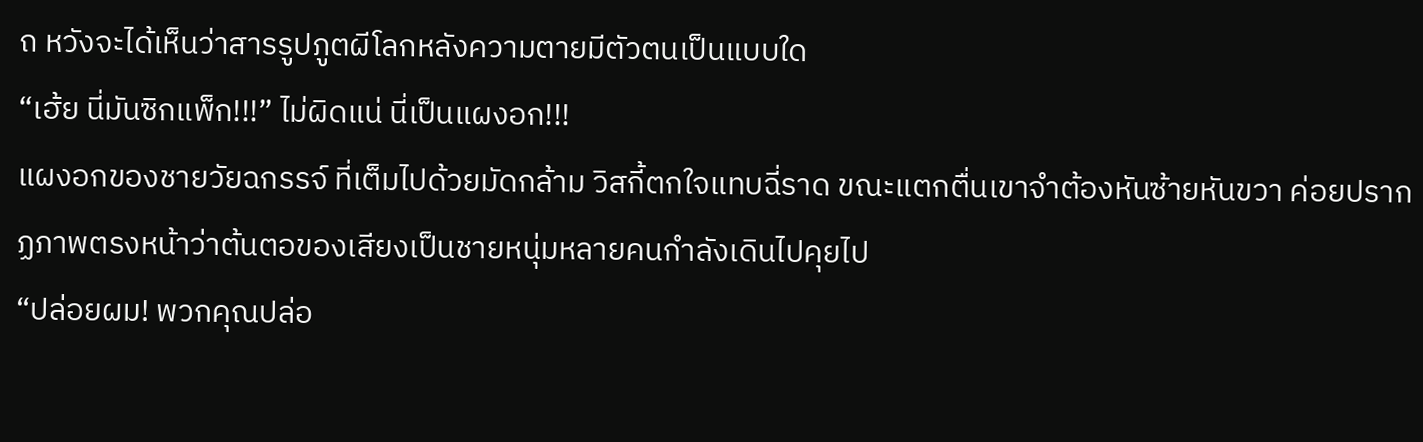ถ หวังจะได้เห็นว่าสารรูปภูตผีโลกหลังความตายมีตัวตนเป็นแบบใด
“เฮ้ย นี่มันซิกแพ็ก!!!” ไม่ผิดแน่ นี่เป็นแผงอก!!!
แผงอกของชายวัยฉกรรจ์ ที่เต็มไปด้วยมัดกล้าม วิสกี้ตกใจแทบฉี่ราด ขณะแตกตื่นเขาจำต้องหันซ้ายหันขวา ค่อยปรากฏภาพตรงหน้าว่าต้นตอของเสียงเป็นชายหนุ่มหลายคนกำลังเดินไปคุยไป
“ปล่อยผม! พวกคุณปล่อ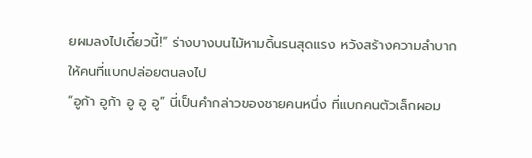ยผมลงไปเดี๋ยวนี้!” ร่างบางบนไม้หามดิ้นรนสุดแรง หวังสร้างความลำบากให้คนที่แบกปล่อยตนลงไป
“อูก้า อูก้า อู อู อู” นี่เป็นคำกล่าวของชายคนหนึ่ง ที่แบกคนตัวเล็กผอม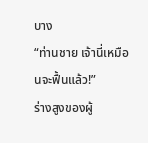บาง
“ท่านชาย เจ้านี่เหมือนจะฟื้นแล้ว!”
ร่างสูงของผู้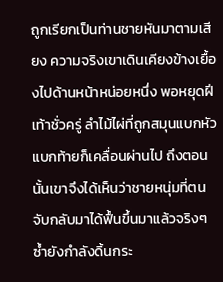ถูกเรียกเป็นท่านชายหันมาตามเสียง ความจริงเขาเดินเคียงข้างเยื้องไปด้านหน้าหน่อยหนึ่ง พอหยุดฝีเท้าชั่วครู่ ลำไม้ไผ่ที่ถูกสมุนแบกหัวแบกท้ายก็เคลื่อนผ่านไป ถึงตอนนั้นเขาจึงได้เห็นว่าชายหนุ่มที่ตนจับกลับมาได้ฟื้นขึ้นมาแล้วจริงๆ
ซ้ำยังกำลังดิ้นกระ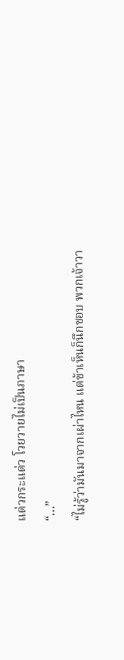แด่วกระแด่ว โวยวายไม่เป็นภาษา
“…”
“ไม่รู้ว่ามันมาจากเผ่าไหน แต่ข้าเห็นก็นึกชอบ พวกเจ้าวา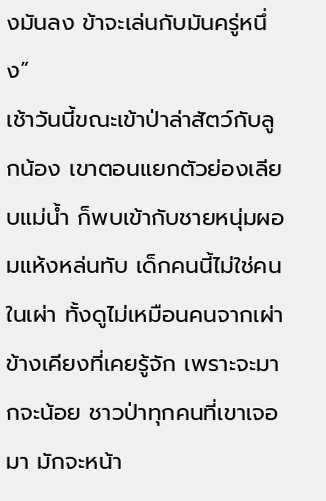งมันลง ข้าจะเล่นกับมันครู่หนึ่ง”
เช้าวันนี้ขณะเข้าป่าล่าสัตว์กับลูกน้อง เขาตอนแยกตัวย่องเลียบแม่น้ำ ก็พบเข้ากับชายหนุ่มผอมแห้งหล่นทับ เด็กคนนี้ไม่ใช่คนในเผ่า ทั้งดูไม่เหมือนคนจากเผ่าข้างเคียงที่เคยรู้จัก เพราะจะมากจะน้อย ชาวป่าทุกคนที่เขาเจอมา มักจะหน้า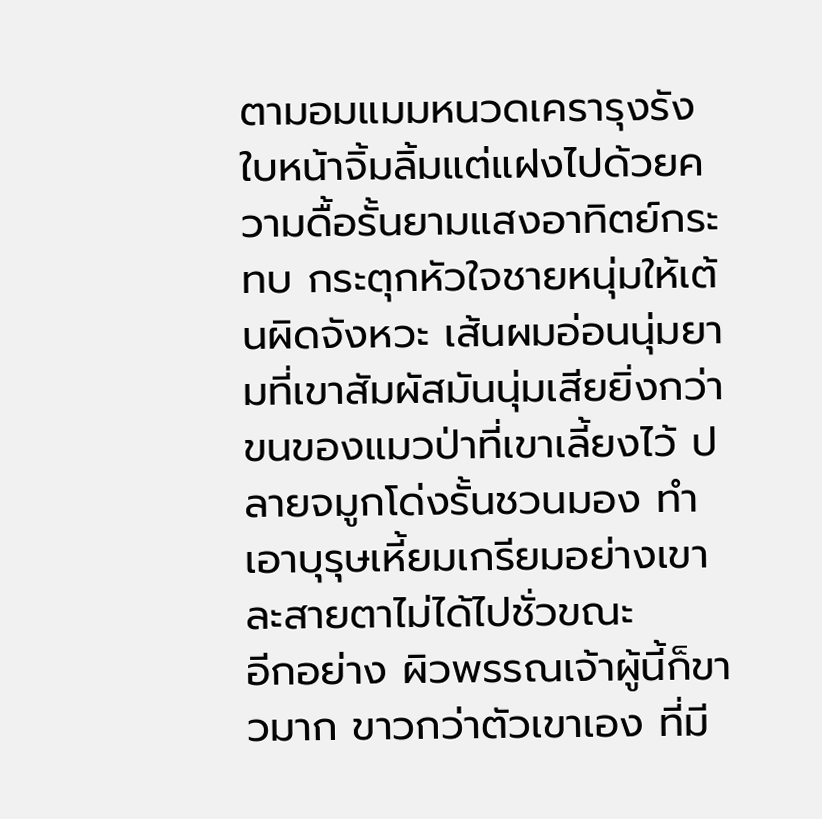ตามอมแมมหนวดเครารุงรัง
ใบหน้าจิ้มลิ้มแต่แฝงไปด้วยความดื้อรั้นยามแสงอาทิตย์กระทบ กระตุกหัวใจชายหนุ่มให้เต้นผิดจังหวะ เส้นผมอ่อนนุ่มยามที่เขาสัมผัสมันนุ่มเสียยิ่งกว่าขนของแมวป่าที่เขาเลี้ยงไว้ ปลายจมูกโด่งรั้นชวนมอง ทำเอาบุรุษเหี้ยมเกรียมอย่างเขาละสายตาไม่ได้ไปชั่วขณะ
อีกอย่าง ผิวพรรณเจ้าผู้นี้ก็ขาวมาก ขาวกว่าตัวเขาเอง ที่มี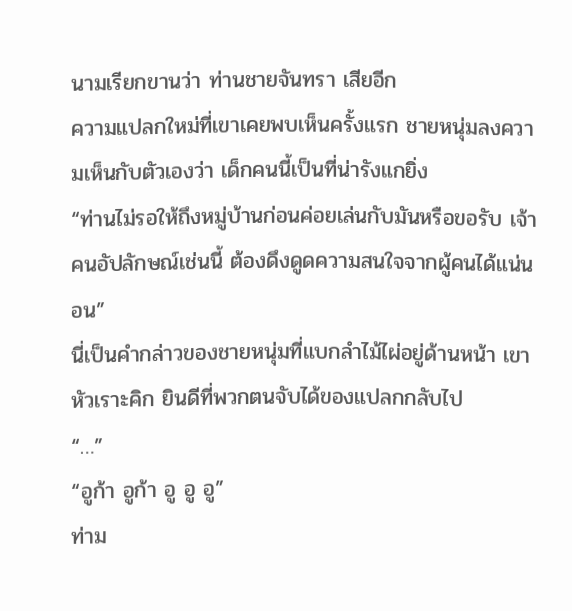นามเรียกขานว่า ท่านชายจันทรา เสียอีก
ความแปลกใหม่ที่เขาเคยพบเห็นครั้งแรก ชายหนุ่มลงความเห็นกับตัวเองว่า เด็กคนนี้เป็นที่น่ารังแกยิ่ง
“ท่านไม่รอให้ถึงหมู่บ้านก่อนค่อยเล่นกับมันหรือขอรับ เจ้าคนอัปลักษณ์เช่นนี้ ต้องดึงดูดความสนใจจากผู้คนได้แน่นอน”
นี่เป็นคำกล่าวของชายหนุ่มที่แบกลำไม้ไผ่อยู่ด้านหน้า เขาหัวเราะคิก ยินดีที่พวกตนจับได้ของแปลกกลับไป
“…”
“อูก้า อูก้า อู อู อู”
ท่าม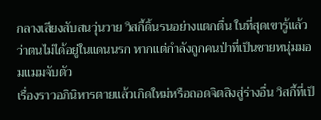กลางเสียงสับสนวุ่นวาย วิสกี้ดิ้นรนอย่างแตกตื่น ในที่สุดเขารู้แล้วว่าตนไม่ได้อยู่ในแดนนรก หากแต่กำลังถูกคนป่าที่เป็นชายหนุ่มมอมแมมจับตัว
เรื่องราวอภินิหารตายแล้วเกิดใหม่หรือถอดจิตสิงสู่ร่างอื่น วิสกี้ที่เป็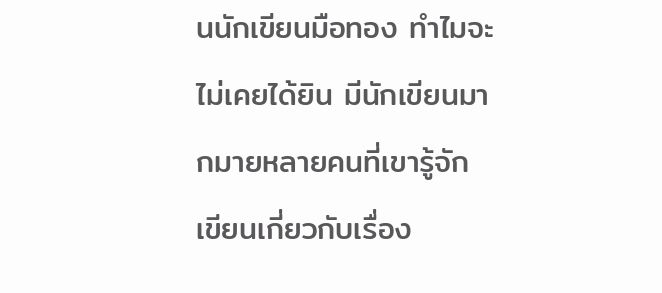นนักเขียนมือทอง ทำไมจะไม่เคยได้ยิน มีนักเขียนมากมายหลายคนที่เขารู้จัก เขียนเกี่ยวกับเรื่อง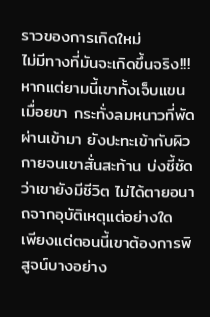ราวของการเกิดใหม่
ไม่มีทางที่มันจะเกิดขึ้นจริง!!!
หากแต่ยามนี้เขาทั้งเจ็บแขนเมื่อยขา กระทั่งลมหนาวที่พัดผ่านเข้ามา ยังปะทะเข้ากับผิวกายจนเขาสั่นสะท้าน บ่งชี้ชัดว่าเขายังมีชีวิต ไม่ได้ตายอนาถจากอุบัติเหตุแต่อย่างใด
เพียงแต่ตอนนี้เขาต้องการพิสูจน์บางอย่าง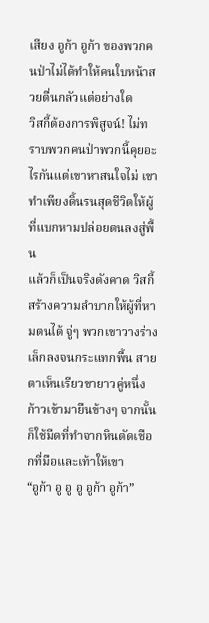เสียง อูก้า อูก้า ของพวกคนป่าไม่ได้ทำให้คนใบหน้าสวยตื่นกลัวแต่อย่างใด
วิสกี้ต้องการพิสูจน์! ไม่ทราบพวกคนป่าพวกนี้คุยอะไรกันแต่เขาหาสนใจไม่ เขาทำเพียงดิ้นรนสุดชีวิตให้ผู้ที่แบกหามปล่อยตนลงสู่พื้น
แล้วก็เป็นจริงดังคาด วิสกี้สร้างความลำบากให้ผู้ที่หามตนได้ จู่ๆ พวกเขาวางร่างเล็กลงจนกระแทกพื้น สายตาเห็นเรียวขายาวคู่หนึ่งก้าวเข้ามายืนข้างๆ จากนั้นก็ใช้มีดที่ทำจากหินตัดเชือกที่มือและเท้าให้เขา
“อูก้า อู อู อู อูก้า อูก้า”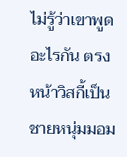ไม่รู้ว่าเขาพูดอะไรกัน ตรงหน้าวิสกี้เป็นชายหนุ่มมอม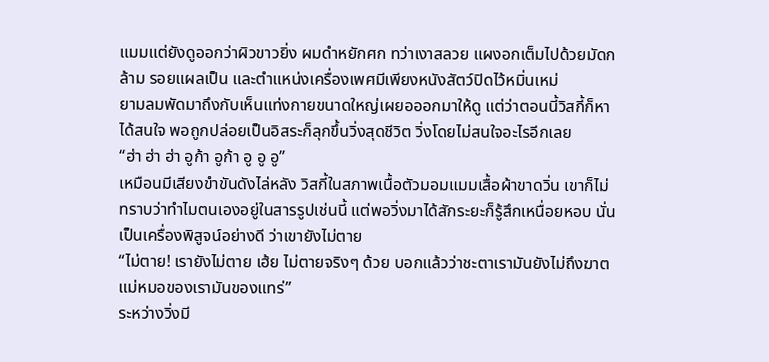แมมแต่ยังดูออกว่าผิวขาวยิ่ง ผมดำหยักศก ทว่าเงาสลวย แผงอกเต็มไปด้วยมัดกล้าม รอยแผลเป็น และตำแหน่งเครื่องเพศมีเพียงหนังสัตว์ปิดไว้หมิ่นเหม่
ยามลมพัดมาถึงกับเห็นแท่งกายขนาดใหญ่เผยอออกมาให้ดู แต่ว่าตอนนี้วิสกี้ก็หาได้สนใจ พอถูกปล่อยเป็นอิสระก็ลุกขึ้นวิ่งสุดชีวิต วิ่งโดยไม่สนใจอะไรอีกเลย
“ฮ่า ฮ่า ฮ่า อูก้า อูก้า อู อู อู”
เหมือนมีเสียงขำขันดังไล่หลัง วิสกี้ในสภาพเนื้อตัวมอมแมมเสื้อผ้าขาดวิ่น เขาก็ไม่ทราบว่าทำไมตนเองอยู่ในสารรูปเช่นนี้ แต่พอวิ่งมาได้สักระยะก็รู้สึกเหนื่อยหอบ นั่นเป็นเครื่องพิสูจน์อย่างดี ว่าเขายังไม่ตาย
“ไม่ตาย! เรายังไม่ตาย เฮ้ย ไม่ตายจริงๆ ด้วย บอกแล้วว่าชะตาเรามันยังไม่ถึงฆาต แม่หมอของเรามันของแทร่”
ระหว่างวิ่งมี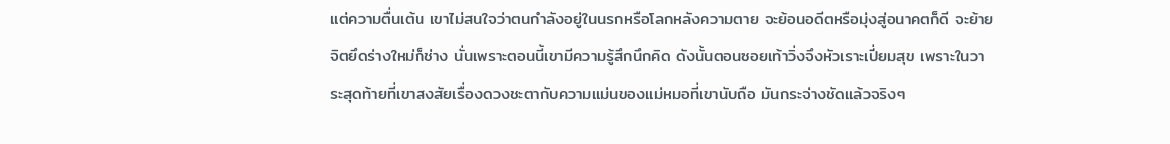แต่ความตื่นเต้น เขาไม่สนใจว่าตนกำลังอยู่ในนรกหรือโลกหลังความตาย จะย้อนอดีตหรือมุ่งสู่อนาคตก็ดี จะย้ายจิตยึดร่างใหม่ก็ช่าง นั่นเพราะตอนนี้เขามีความรู้สึกนึกคิด ดังนั้นตอนซอยเท้าวิ่งจึงหัวเราะเปี่ยมสุข เพราะในวาระสุดท้ายที่เขาสงสัยเรื่องดวงชะตากับความแม่นของแม่หมอที่เขานับถือ มันกระจ่างชัดแล้วจริงๆ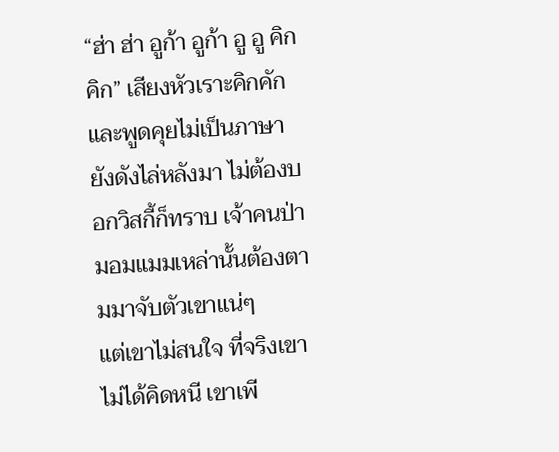“ฮ่า ฮ่า อูก้า อูก้า อู อู คิก คิก” เสียงหัวเราะคิกคักและพูดคุยไม่เป็นภาษายังดังไล่หลังมา ไม่ต้องบอกวิสกี้ก็ทราบ เจ้าคนป่ามอมแมมเหล่านั้นต้องตามมาจับตัวเขาแน่ๆ
แต่เขาไม่สนใจ ที่จริงเขาไม่ได้คิดหนี เขาเพี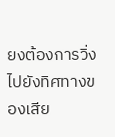ยงต้องการวิ่งไปยังทิศทางของเสีย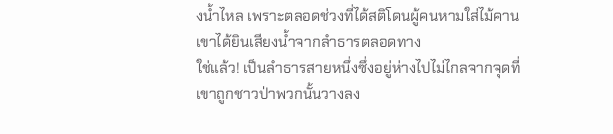งน้ำไหล เพราะตลอดช่วงที่ได้สติโดนผู้คนหามใส่ไม้คาน เขาได้ยินเสียงน้ำจากลำธารตลอดทาง
ใช่แล้ว! เป็นลำธารสายหนึ่งซึ่งอยู่ห่างไปไม่ไกลจากจุดที่เขาถูกชาวป่าพวกนั้นวางลง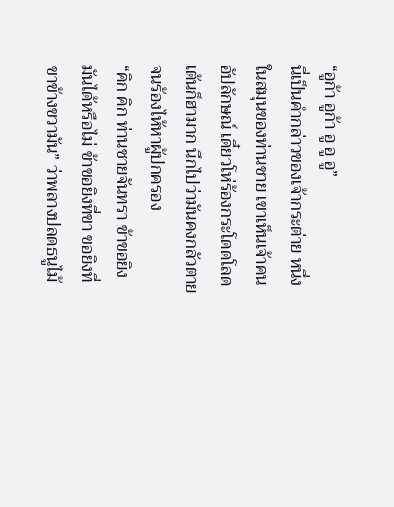“อูก้า อูก้า อู อู อู”
นี่เป็นคำกล่าวของเจ้ากระต่าย หนึ่งในสมุนของท่านชาย เขาเห็นเจ้าคนอัปลักษณ์ เดี๋ยวโห่ร้องกระโดดโลดเต้นก็ฮามาก นึกไปว่ามันคงกลัวตายจนร้องไห้หาผู้ปกครอง
“คิก คิก ท่านชายจันทรา ข้าขอยิงมันได้หรือไม่ ข้าขอยิงที่ขา ขอยิงที่ขาข้างขวามัน” ว่าพลางปลดธนูไม้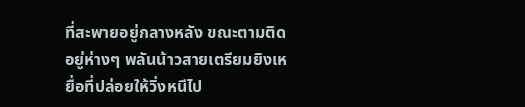ที่สะพายอยู่กลางหลัง ขณะตามติดอยู่ห่างๆ พลันน้าวสายเตรียมยิงเหยื่อที่ปล่อยให้วิ่งหนีไป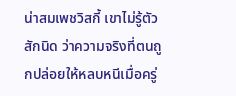น่าสมเพชวิสกี้ เขาไม่รู้ตัวสักนิด ว่าความจริงที่ตนถูกปล่อยให้หลบหนีเมื่อครู่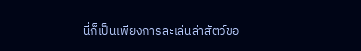นี่ก็เป็นเพียงการละเล่นล่าสัตว์ขอ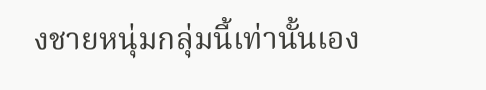งชายหนุ่มกลุ่มนี้เท่านั้นเอง